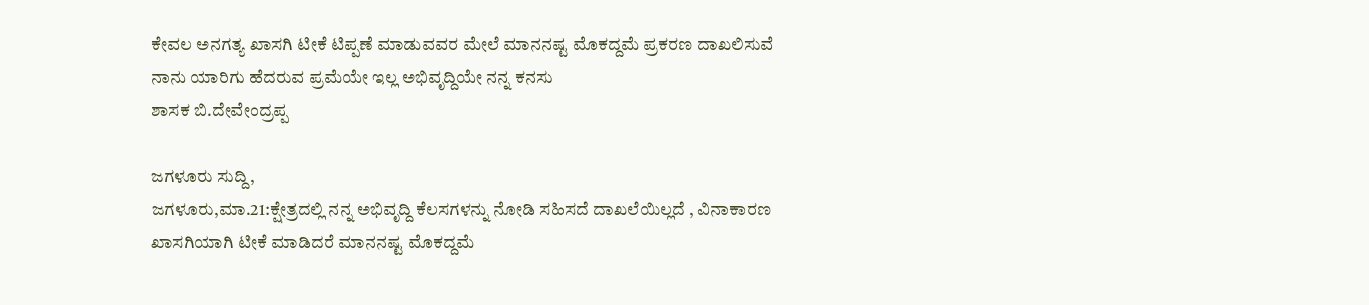ಕೇವಲ ಅನಗತ್ಯ ಖಾಸಗಿ ಟೀಕೆ ಟಿಪ್ಪಣೆ ಮಾಡುವವರ ಮೇಲೆ ಮಾನನಷ್ಟ ಮೊಕದ್ದಮೆ ಪ್ರಕರಣ ದಾಖಲಿಸುವೆ ನಾನು ಯಾರಿಗು ಹೆದರುವ ಪ್ರಮೆಯೇ ಇಲ್ಲ ಅಭಿವೃದ್ದಿಯೇ ನನ್ನ ಕನಸು
ಶಾಸಕ ಬಿ.ದೇವೇಂದ್ರಪ್ಪ

ಜಗಳೂರು ಸುದ್ದಿ,
ಜಗಳೂರು,ಮಾ.21:ಕ್ಷೇತ್ರದಲ್ಲಿ‌ ನನ್ನ ಅಭಿವೃದ್ದಿ ಕೆಲಸಗಳನ್ನು ನೋಡಿ ಸಹಿಸದೆ ದಾಖಲೆಯಿಲ್ಲದೆ , ವಿನಾಕಾರಣ ಖಾಸಗಿಯಾಗಿ ಟೀಕೆ ಮಾಡಿದರೆ ಮಾನನಷ್ಟ ಮೊಕದ್ದಮೆ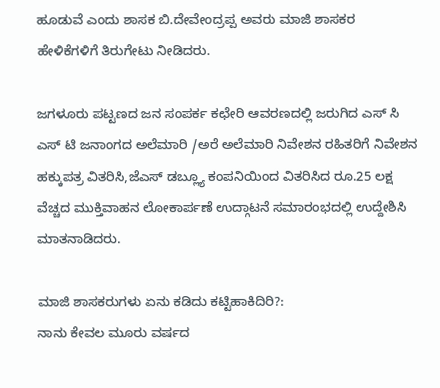ಹೂಡುವೆ ಎಂದು ಶಾಸಕ ಬಿ.ದೇವೇಂದ್ರಪ್ಪ ಅವರು ಮಾಜಿ ಶಾಸಕರ ಹೇಳಿಕೆಗಳಿಗೆ ತಿರುಗೇಟು ನೀಡಿದರು.

ಜಗಳೂರು ಪಟ್ಟಣದ ಜನ ಸಂಪರ್ಕ ಕಛೇರಿ ಆವರಣದಲ್ಲಿ‌ ಜರುಗಿದ ಎಸ್ ಸಿ ಎಸ್ ಟಿ ಜನಾಂಗದ ಅಲೆಮಾರಿ /ಅರೆ ಅಲೆಮಾರಿ ನಿವೇಶನ ರಹಿತರಿಗೆ ನಿವೇಶನ ಹಕ್ಕುಪತ್ರ ವಿತರಿಸಿ,ಜೆಎಸ್ ಡಬ್ಲ್ಯೂ ಕಂಪನಿಯಿಂದ ವಿತರಿಸಿದ ರೂ.25 ಲಕ್ಷ ವೆಚ್ಚದ ಮುಕ್ತಿವಾಹನ ಲೋಕಾರ್ಪಣೆ ಉದ್ಗಾಟನೆ ಸಮಾರಂಭದಲ್ಲಿ ಉದ್ದೇಶಿಸಿ ಮಾತನಾಡಿದರು.

ಮಾಜಿ ಶಾಸಕರುಗಳು ಏನು ಕಡಿದು ಕಟ್ಟಿಹಾಕಿದಿರಿ?:
ನಾನು ಕೇವಲ ಮೂರು ವರ್ಷದ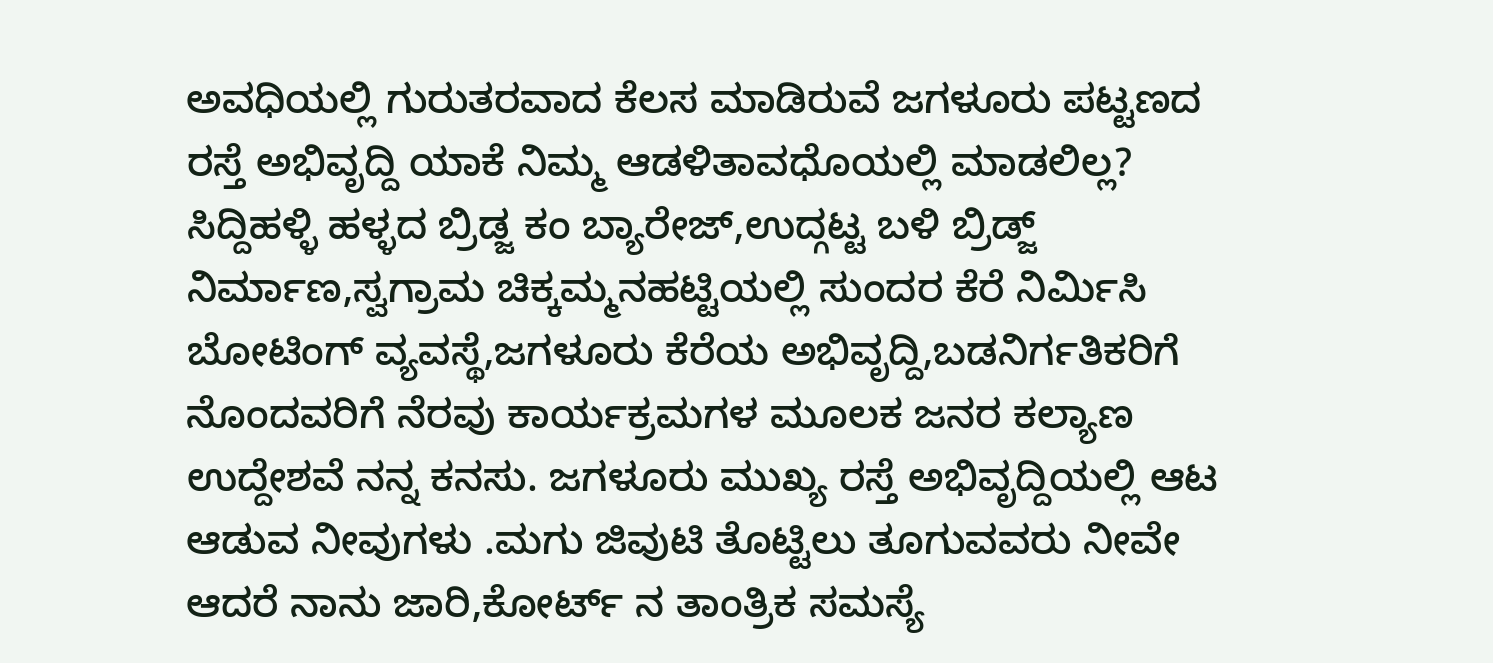ಅವಧಿಯಲ್ಲಿ ಗುರುತರವಾದ ಕೆಲಸ ಮಾಡಿರುವೆ ಜಗಳೂರು ಪಟ್ಟಣದ ರಸ್ತೆ ಅಭಿವೃದ್ದಿ ಯಾಕೆ ನಿಮ್ಮ ಆಡಳಿತಾವಧೊಯಲ್ಲಿ ಮಾಡಲಿಲ್ಲ? ಸಿದ್ದಿಹಳ್ಳಿ ಹಳ್ಳದ ಬ್ರಿಡ್ಜ ಕಂ ಬ್ಯಾರೇಜ್,ಉದ್ಗಟ್ಟ ಬಳಿ ಬ್ರಿಡ್ಜ್ ನಿರ್ಮಾಣ,ಸ್ವಗ್ರಾಮ ಚಿಕ್ಕಮ್ಮನಹಟ್ಟಿಯಲ್ಲಿ ಸುಂದರ ಕೆರೆ ನಿರ್ಮಿಸಿ ಬೋಟಿಂಗ್ ವ್ಯವಸ್ಥೆ,ಜಗಳೂರು ಕೆರೆಯ ಅಭಿವೃದ್ದಿ,ಬಡನಿರ್ಗತಿಕರಿಗೆ ನೊಂದವರಿಗೆ ನೆರವು ಕಾರ್ಯಕ್ರಮಗಳ ಮೂಲಕ ಜನರ ಕಲ್ಯಾಣ ಉದ್ದೇಶವೆ ನನ್ನ ಕನಸು. ಜಗಳೂರು ಮುಖ್ಯ ರಸ್ತೆ ಅಭಿವೃದ್ದಿಯಲ್ಲಿ‌ ಆಟ ಆಡುವ ನೀವುಗಳು .ಮಗು ಜಿವುಟಿ ತೊಟ್ಟಿಲು ತೂಗುವವರು ನೀವೇ ಆದರೆ ನಾನು ಜಾರಿ,ಕೋರ್ಟ್ ನ ತಾಂತ್ರಿಕ ಸಮಸ್ಯೆ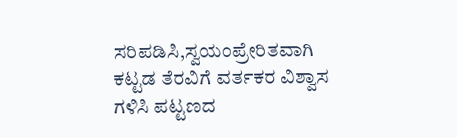ಸರಿಪಡಿಸಿ,ಸ್ವಯಂಪ್ರೇರಿತವಾಗಿ ಕಟ್ಟಡ ತೆರವಿಗೆ ವರ್ತಕರ ವಿಶ್ವಾಸ ಗಳಿಸಿ ಪಟ್ಟಣದ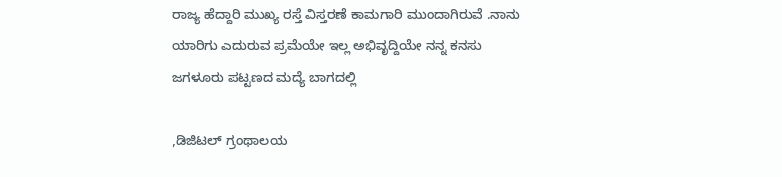ರಾಜ್ಯ ಹೆದ್ದಾರಿ ಮುಖ್ಯ ರಸ್ತೆ ವಿಸ್ತರಣೆ ಕಾಮಗಾರಿ ಮುಂದಾಗಿರುವೆ .ನಾನು ಯಾರಿಗು ಎದುರುವ ಪ್ರಮೆಯೇ ಇಲ್ಲ ಅಭಿವೃದ್ದಿಯೇ ನನ್ನ ಕನಸು ಜಗಳೂರು ಪಟ್ಟಣದ ಮದ್ಯೆ ಬಾಗದಲ್ಲಿ

,ಡಿಜಿಟಲ್ ಗ್ರಂಥಾಲಯ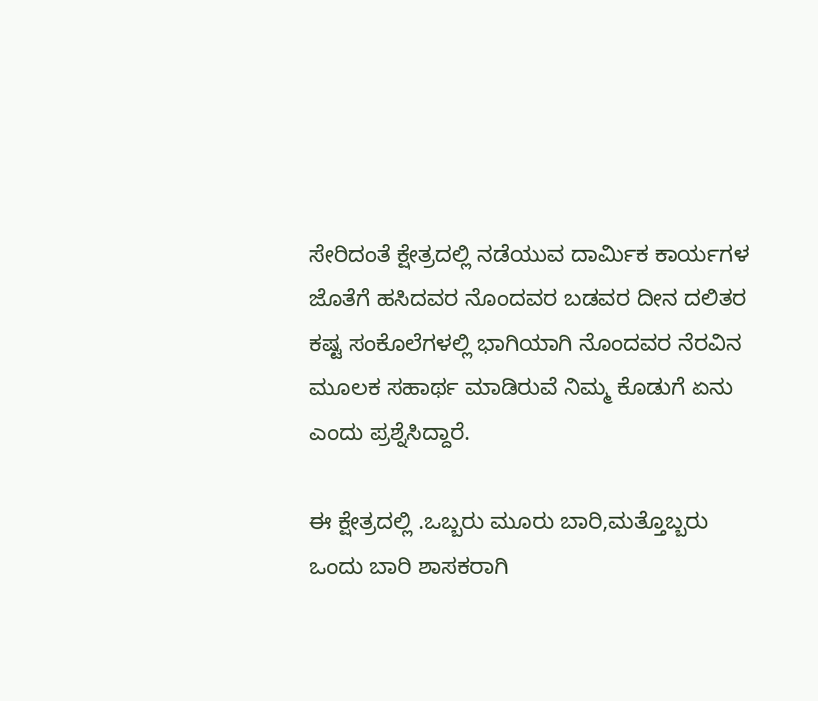ಸೇರಿದಂತೆ ಕ್ಷೇತ್ರದಲ್ಲಿ ನಡೆಯುವ ದಾರ್ಮಿಕ ಕಾರ್ಯಗಳ ಜೊತೆಗೆ ಹಸಿದವರ ನೊಂದವರ ಬಡವರ ದೀನ ದಲಿತರ‌ ಕಷ್ಟ ಸಂಕೊಲೆಗಳಲ್ಲಿ ಭಾಗಿಯಾಗಿ ನೊಂದವರ ನೆರವಿನ ಮೂಲಕ ಸಹಾರ್ಥ ಮಾಡಿರುವೆ ನಿಮ್ಮ ಕೊಡುಗೆ ಏನು ಎಂದು ಪ್ರಶ್ನೆಸಿದ್ದಾರೆ.

ಈ ಕ್ಷೇತ್ರದಲ್ಲಿ .ಒಬ್ಬರು ಮೂರು ಬಾರಿ,ಮತ್ತೊಬ್ಬರು ಒಂದು ಬಾರಿ ಶಾಸಕರಾಗಿ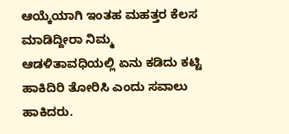ಆಯ್ಕೆಯಾಗಿ ಇಂತಹ ಮಹತ್ತರ ಕೆಲಸ ಮಾಡಿದ್ದೀರಾ ನಿಮ್ಮ ಆಡಳಿತಾವಧಿಯಲ್ಲಿ ಏನು ಕಡಿದು ಕಟ್ಟಿ ಹಾಕಿದಿರಿ ತೋರಿಸಿ ಎಂದು ಸವಾಲು ಹಾಕಿದರು.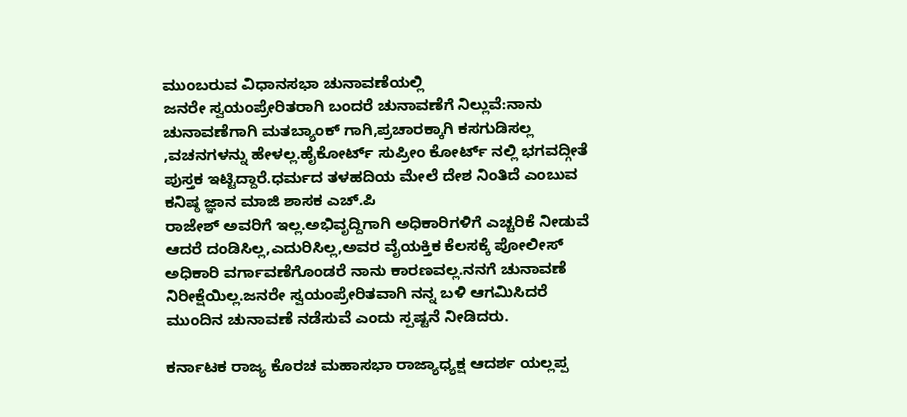ಮುಂಬರುವ ವಿಧಾನಸಭಾ ಚುನಾವಣೆಯಲ್ಲಿ
ಜನರೇ ಸ್ವಯಂಪ್ರೇರಿತರಾಗಿ ಬಂದರೆ ಚುನಾವಣೆಗೆ ನಿಲ್ಲುವೆ:ನಾನು ಚುನಾವಣೆಗಾಗಿ ಮತಬ್ಯಾಂಕ್ ಗಾಗಿ,ಪ್ರಚಾರಕ್ಕಾಗಿ ಕಸಗುಡಿಸಲ್ಲ ,ವಚನಗಳನ್ನು ಹೇಳಲ್ಲ.ಹೈಕೋರ್ಟ್ ಸುಪ್ರೀಂ ಕೋರ್ಟ್ ನಲ್ಲಿ ಭಗವದ್ಗೀತೆ ಪುಸ್ತಕ ಇಟ್ಟಿದ್ದಾರೆ.ಧರ್ಮದ ತಳಹದಿಯ ಮೇಲೆ ದೇಶ ನಿಂತಿದೆ ಎಂಬುವ ಕನಿಷ್ಠ ಜ್ಞಾನ ಮಾಜಿ ಶಾಸಕ ಎಚ್.ಪಿ
ರಾಜೇಶ್ ಅವರಿಗೆ ಇಲ್ಲ.ಅಭಿವೃದ್ದಿಗಾಗಿ ಅಧಿಕಾರಿಗಳಿಗೆ ಎಚ್ಚರಿಕೆ ನೀಡುವೆ ಆದರೆ ದಂಡಿಸಿಲ್ಲ,ಎದುರಿಸಿಲ್ಲ,ಅವರ ವೈಯಕ್ತಿಕ ಕೆಲಸಕ್ಕೆ ಪೋಲೀಸ್ ಅಧಿಕಾರಿ ವರ್ಗಾವಣೆಗೊಂಡರೆ ನಾನು ಕಾರಣವಲ್ಲ.ನನಗೆ ಚುನಾವಣೆ ನಿರೀಕ್ಷೆಯಿಲ್ಲ.ಜನರೇ ಸ್ವಯಂಪ್ರೇರಿತವಾಗಿ ನನ್ನ ಬಳಿ ಆಗಮಿಸಿದರೆ ಮುಂದಿನ ಚುನಾವಣೆ ನಡೆಸುವೆ ಎಂದು ಸ್ಪಷ್ಟನೆ ನೀಡಿದರು.

ಕರ್ನಾಟಕ ರಾಜ್ಯ ಕೊರಚ ಮಹಾಸಭಾ ರಾಜ್ಯಾಧ್ಯಕ್ಷ ಆದರ್ಶ ಯಲ್ಲಪ್ಪ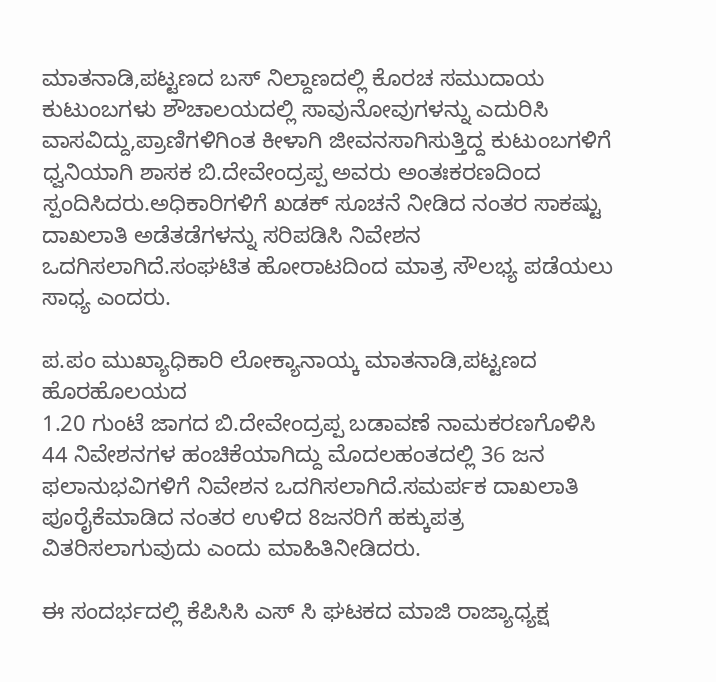ಮಾತನಾಡಿ,ಪಟ್ಟಣದ ಬಸ್ ನಿಲ್ದಾಣದಲ್ಲಿ ಕೊರಚ ಸಮುದಾಯ ಕುಟುಂಬಗಳು ಶೌಚಾಲಯದಲ್ಲಿ ಸಾವುನೋವುಗಳನ್ನು ಎದುರಿಸಿ ವಾಸವಿದ್ದು,ಪ್ರಾಣಿಗಳಿಗಿಂತ ಕೀಳಾಗಿ ಜೀವನಸಾಗಿಸುತ್ತಿದ್ದ ಕುಟುಂಬಗಳಿಗೆ ಧ್ವನಿಯಾಗಿ ಶಾಸಕ ಬಿ.ದೇವೇಂದ್ರಪ್ಪ ಅವರು ಅಂತಃಕರಣದಿಂದ ಸ್ಪಂದಿಸಿದರು.ಅಧಿಕಾರಿಗಳಿಗೆ ಖಡಕ್ ಸೂಚನೆ ನೀಡಿದ ನಂತರ ಸಾಕಷ್ಟು ದಾಖಲಾತಿ ಅಡೆತಡೆಗಳನ್ನು ಸರಿಪಡಿಸಿ ನಿವೇಶನ ಒದಗಿಸಲಾಗಿದೆ.ಸಂಘಟಿತ ಹೋರಾಟದಿಂದ ಮಾತ್ರ ಸೌಲಭ್ಯ ಪಡೆಯಲು ಸಾಧ್ಯ ಎಂದರು.

ಪ.ಪಂ ಮುಖ್ಯಾಧಿಕಾರಿ ಲೋಕ್ಯಾನಾಯ್ಕ ಮಾತನಾಡಿ,ಪಟ್ಟಣದ ಹೊರಹೊಲಯದ
1.20 ಗುಂಟೆ ಜಾಗದ ಬಿ.ದೇವೇಂದ್ರಪ್ಪ ಬಡಾವಣೆ ನಾಮಕರಣಗೊಳಿಸಿ 44 ನಿವೇಶನಗಳ‌ ಹಂಚಿಕೆಯಾಗಿದ್ದು ಮೊದಲಹಂತದಲ್ಲಿ 36 ಜನ ಫಲಾನುಭವಿಗಳಿಗೆ ನಿವೇಶನ ಒದಗಿಸಲಾಗಿದೆ.ಸಮರ್ಪಕ ದಾಖಲಾತಿ ಪೂರೈಕೆಮಾಡಿದ ನಂತರ ಉಳಿದ 8ಜನರಿಗೆ ಹಕ್ಕುಪತ್ರ ವಿತರಿಸಲಾಗುವುದು ಎಂದು ಮಾಹಿತಿನೀಡಿದರು.

ಈ ಸಂದರ್ಭದಲ್ಲಿ ಕೆಪಿಸಿಸಿ ಎಸ್ ಸಿ ಘಟಕದ ಮಾಜಿ ರಾಜ್ಯಾಧ್ಯಕ್ಷ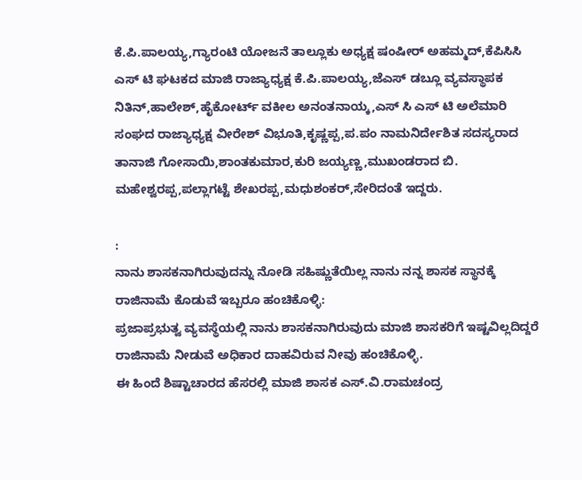ಕೆ.ಪಿ.ಪಾಲಯ್ಯ,ಗ್ಯಾರಂಟಿ ಯೋಜನೆ ತಾಲ್ಲೂಕು ಅಧ್ಯಕ್ಷ ಷಂಷೀರ್ ಅಹಮ್ಮದ್,ಕೆಪಿಸಿಸಿ ಎಸ್ ಟಿ ಘಟಕದ ಮಾಜಿ ರಾಜ್ಯಾಧ್ಯಕ್ಷ ಕೆ.ಪಿ.ಪಾಲಯ್ಯ,ಜೆಎಸ್ ಡಬ್ಲೂ ವ್ಯವಸ್ಥಾಪಕ ನಿತಿನ್,ಹಾಲೇಶ್,ಹೈಕೋರ್ಟ್ ವಕೀಲ ಅನಂತನಾಯ್ಕ,ಎಸ್ ಸಿ ಎಸ್ ಟಿ ಅಲೆಮಾರಿ ಸಂಘದ ರಾಜ್ಯಾಧ್ಯಕ್ಷ ವೀರೇಶ್ ವಿಭೂತಿ,ಕೃಷ್ಣಪ್ಪ,ಪ.ಪಂ‌ ನಾಮನಿರ್ದೇಶಿತ ಸದಸ್ಯರಾದ ತಾನಾಜಿ ಗೋಸಾಯಿ,ಶಾಂತಕುಮಾರ,ಕುರಿ ಜಯ್ಯಣ್ಣ,ಮುಖಂಡರಾದ ಬಿ. ಮಹೇಶ್ವರಪ್ಪ,ಪಲ್ಲಾಗಟ್ಟೆ ಶೇಖರಪ್ಪ,ಮಧುಶಂಕರ್,ಸೇರಿದಂತೆ ಇದ್ದರು.

:
ನಾನು ಶಾಸಕನಾಗಿರುವುದನ್ನು ನೋಡಿ ಸಹಿಷ್ಣುತೆಯಿಲ್ಲ‌ ನಾನು ನನ್ನ ಶಾಸಕ ಸ್ಥಾನಕ್ಕೆ ರಾಜಿನಾಮೆ ಕೊಡುವೆ ಇಬ್ಬರೂ ಹಂಚಿಕೊಳ್ಳಿ:
ಪ್ರಜಾಪ್ರಭುತ್ವ ವ್ಯವಸ್ಥೆಯಲ್ಲಿ ನಾನು ಶಾಸಕನಾಗಿರುವುದು ಮಾಜಿ ಶಾಸಕರಿಗೆ ಇಷ್ಟವಿಲ್ಲದಿದ್ದರೆ ರಾಜಿನಾಮೆ ನೀಡುವೆ ಅಧಿಕಾರ ದಾಹವಿರುವ ನೀವು ಹಂಚಿಕೊಳ್ಳಿ.
ಈ ಹಿಂದೆ ಶಿಷ್ಟಾಚಾರದ ಹೆಸರಲ್ಲಿ ಮಾಜಿ ಶಾಸಕ ಎಸ್.ವಿ.ರಾಮಚಂದ್ರ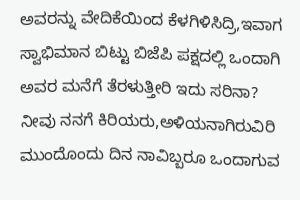ಅವರನ್ನು ವೇದಿಕೆಯಿಂದ ಕೆಳಗಿಳಿಸಿದ್ರಿ,ಇವಾಗ ಸ್ವಾಭಿಮಾನ ಬಿಟ್ಟು ಬಿಜೆಪಿ ಪಕ್ಷದಲ್ಲಿ ಒಂದಾಗಿ ಅವರ ಮನೆಗೆ ತೆರಳುತ್ತೀರಿ ಇದು ಸರಿನಾ? ನೀವು ನನಗೆ ಕಿರಿಯರು,ಅಳಿಯನಾಗಿರುವಿರಿ ಮುಂದೊಂದು ದಿನ ನಾವಿಬ್ಬರೂ ಒಂದಾಗುವ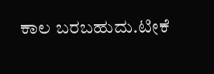ಕಾಲ ಬರಬಹುದು.ಟೀಕೆ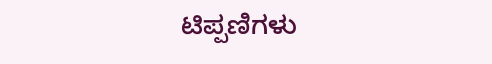ಟಿಪ್ಪಣಿಗಳು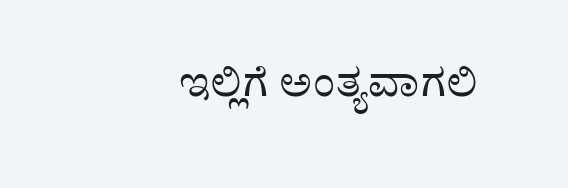ಇಲ್ಲಿಗೆ ಅಂತ್ಯವಾಗಲಿ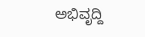ಅಭಿವೃದ್ದಿ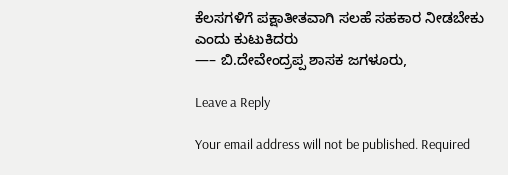ಕೆಲಸಗಳಿಗೆ ಪಕ್ಷಾತೀತವಾಗಿ ಸಲಹೆ ಸಹಕಾರ ನೀಡಬೇಕು‌ ಎಂದು ಕುಟುಕಿದರು
—– ಬಿ.ದೇವೇಂದ್ರಪ್ಪ ಶಾಸಕ ಜಗಳೂರು,

Leave a Reply

Your email address will not be published. Required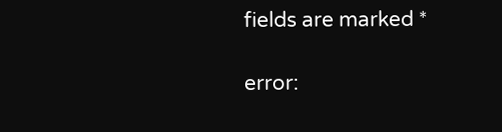fields are marked *

error: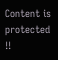Content is protected !!